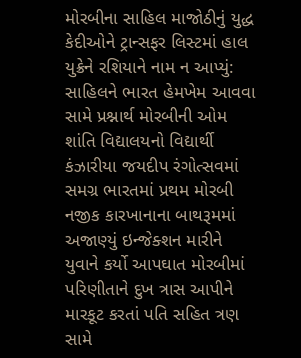મોરબીના સાહિલ માજોઠીનું યુદ્ધ કેદીઓને ટ્રાન્સફર લિસ્ટમાં હાલ યુક્રેને રશિયાને નામ ન આપ્યું: સાહિલને ભારત હેમખેમ આવવા સામે પ્રશ્નાર્થ મોરબીની ઓમ શાંતિ વિદ્યાલયનો વિદ્યાર્થી કંઝારીયા જયદીપ રંગોત્સવમાં સમગ્ર ભારતમાં પ્રથમ મોરબી નજીક કારખાનાના બાથરૂમમાં અજાણ્યું ઇન્જેક્શન મારીને યુવાને કર્યો આપઘાત મોરબીમાં પરિણીતાને દુખ ત્રાસ આપીને મારકૂટ કરતાં પતિ સહિત ત્રણ સામે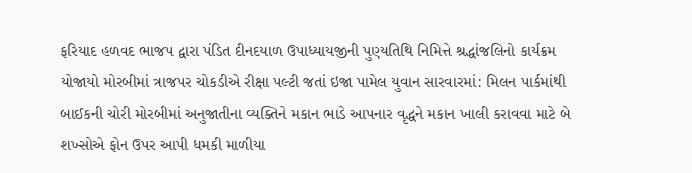ફરિયાદ હળવદ ભાજપ દ્વારા પંડિત દીનદયાળ ઉપાધ્યાયજીની પુણ્યતિથિ નિમિત્તે શ્રદ્ધાંજલિનો કાર્યક્રમ યોજાયો મોરબીમાં ત્રાજપર ચોકડીએ રીક્ષા પલ્ટી જતાં ઇજા પામેલ યુવાન સારવારમાં: મિલન પાર્કમાંથી બાઈકની ચોરી મોરબીમાં અનુજાતીના વ્યક્તિને મકાન ભાડે આપનાર વૃદ્ધને મકાન ખાલી કરાવવા માટે બે શખ્સોએ ફોન ઉપર આપી ધમકી માળીયા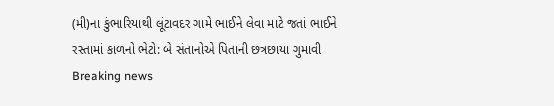(મી)ના કુંભારિયાથી લૂંટાવદર ગામે ભાઈને લેવા માટે જતાં ભાઈને રસ્તામાં કાળનો ભેટો: બે સંતાનોએ પિતાની છત્રછાયા ગુમાવી
Breaking news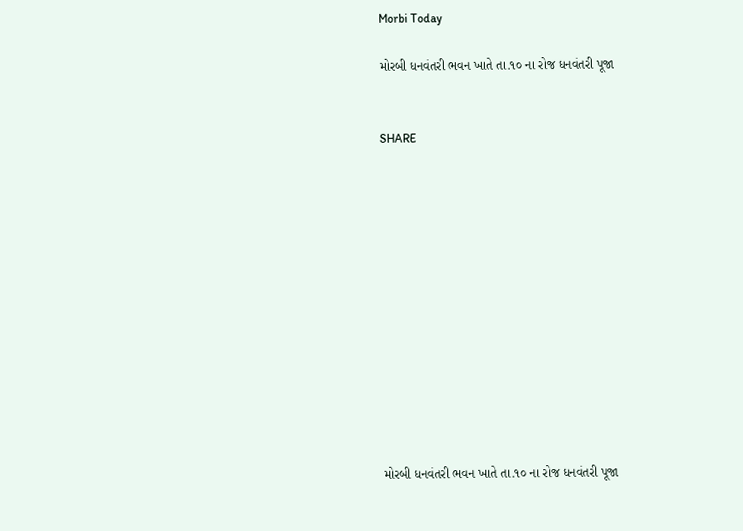Morbi Today

મોરબી ધનવંતરી ભવન ખાતે તા.૧૦ ના રોજ ધનવંતરી પૂજા


SHARE













મોરબી ધનવંતરી ભવન ખાતે તા.૧૦ ના રોજ ધનવંતરી પૂજા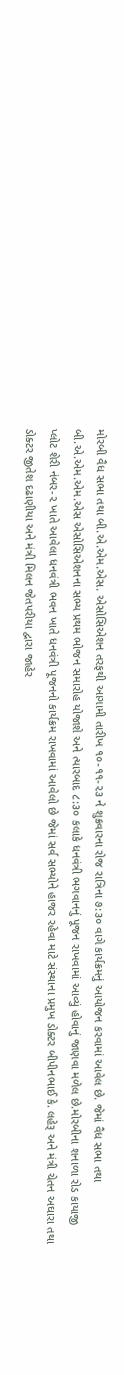મોરબી વૈધ સભા તથા બી.એ.એમ.એસ. એસોસિએશન તરફથી આગામી તારીખ ૧૦-૧૧-૨૩ ને શુક્રવારના રોજ રાત્રિના ૭:૩૦ વાગે કાર્યક્રમનું આયોજન કરવામાં આવેલ છે. જેમાં વૈધ સભા તથા બી.એ.એમ.એમ.એસ એસોસિએશનના સભ્ય પ્રથમ ભોજન સમારોહ યોજાશે અને ત્યારબાદ ૮:૩૦ કલાકે ધનવંત્રી ભગવાનનું પૂજન રાખવામાં આવ્યું હોવાનું જાણવા મળેલ છે.મોરબીના શનાળા રોડ કાયાજી પ્લોટ શેરી નંબર-૨ ખાતે આવેલા ધનવંત્રી ભવન ખાતે ધનવંત્રી પૂજનનો કાર્યક્રમ રાખવામાં આવેલો છે જેમાં સર્વ સભ્યોને હાજર રહેવા માટે સંસ્થાના પ્રમુખ ડોક્ટર બીપીનભાઈ કે. લહેરૂ અને મંત્રી ચેતન અઘારા તથા ડોક્ટર જીતેશ દઢાણીયા અને મંત્રી મિલન જેતપરીયા દ્વારા જાહેર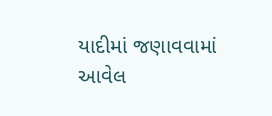યાદીમાં જણાવવામાં આવેલ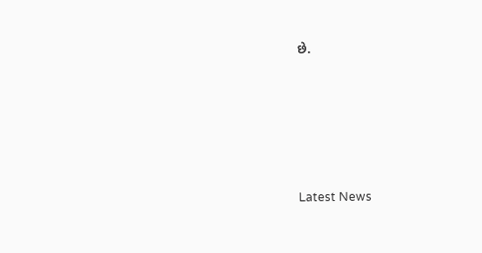છે.






Latest News